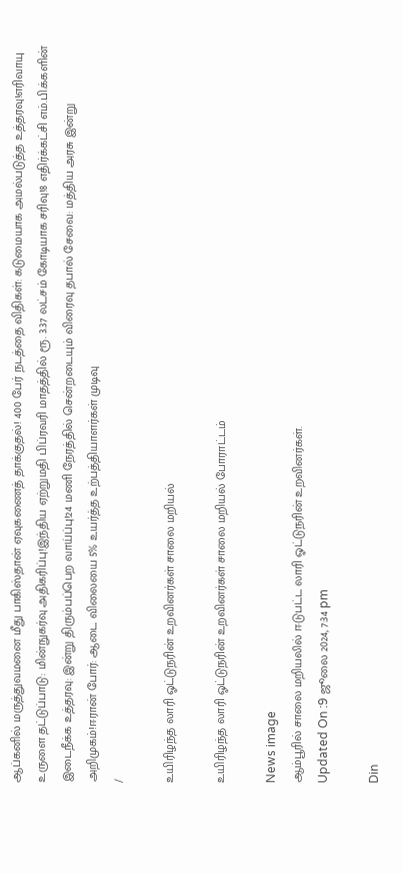ஆப்கனில் மருத்துவமனை மீது பாகிஸ்தான் ஏவுகணைத் தாக்குதல்! 400 பேர் நடத்தை விதிகள்: கடுமையாக அமல்படுத்த உத்தரவு!எரிவாயு உருளை தட்டுப்பாடு: மின்நுகர்வு அதிகரிப்பு!இந்திய ஏற்றுமதி பிப்ரவரி மாதத்தில் ரூ. 3.37 லட்சம் கோடியாக சரிவு!8 எதிர்க்கட்சி எம்.பி.க்களின் இடைநீக்க உத்தரவு: இன்று திரும்பப்பெற வாய்ப்பு!24 மணி நேரத்தில் சென்றடையும் விரைவு தபால் சேவை: மத்திய அரசு இன்று அறிமுகம்!ஈரான் போர்: ஆடை விலையை 5% உயர்த்த உற்பத்தியாளர்கள் முடிவு
/

உயிரிழந்த லாரி ஓட்டுநரின் உறவினர்கள் சாலை மறியல்

உயிரிழந்த லாரி ஓட்டுநரின் உறவினர்கள் சாலை மறியல் போராட்டம்

News image
ஆம்பூரில் சாலை மறியலில் ஈடுபட்ட லாரி ஓட்டுநரின் உறவினர்கள்.
Updated On :9 ஜூலை 2024, 7:34 pm

Din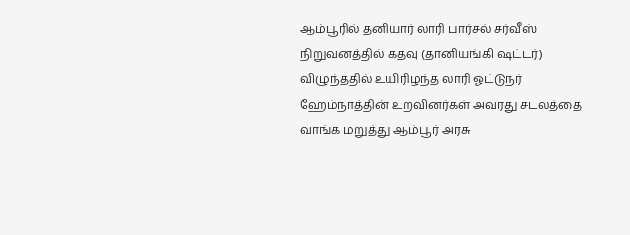ஆம்பூரில் தனியார் லாரி பார்சல் சர்வீஸ் நிறுவனத்தில் கதவு (தானியங்கி ஷட்டர்) விழுந்ததில் உயிரிழந்த லாரி ஓட்டுநர் ஹேம்நாத்தின் உறவினர்கள் அவரது சடலத்தை வாங்க மறுத்து ஆம்பூர் அரசு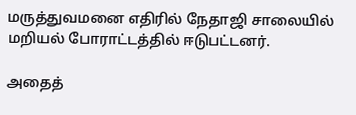மருத்துவமனை எதிரில் நேதாஜி சாலையில் மறியல் போராட்டத்தில் ஈடுபட்டனர்.

அதைத்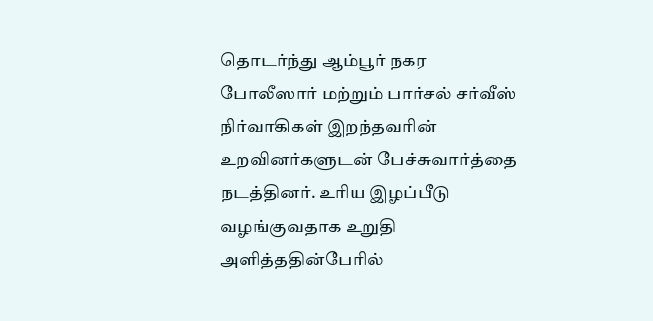தொடர்ந்து ஆம்பூர் நகர போலீஸார் மற்றும் பார்சல் சர்வீஸ் நிர்வாகிகள் இறந்தவரின் உறவினர்களுடன் பேச்சுவார்த்தை நடத்தினர். உரிய இழப்பீடு வழங்குவதாக உறுதி அளித்ததின்பேரில்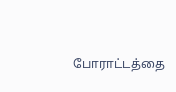போராட்டத்தை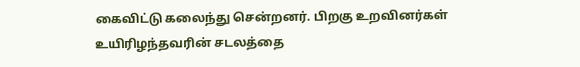கைவிட்டு கலைந்து சென்றனர். பிறகு உறவினர்கள் உயிரிழந்தவரின் சடலத்தை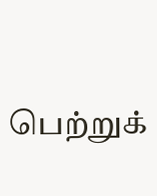பெற்றுக்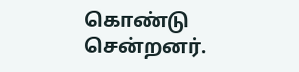கொண்டு சென்றனர்.